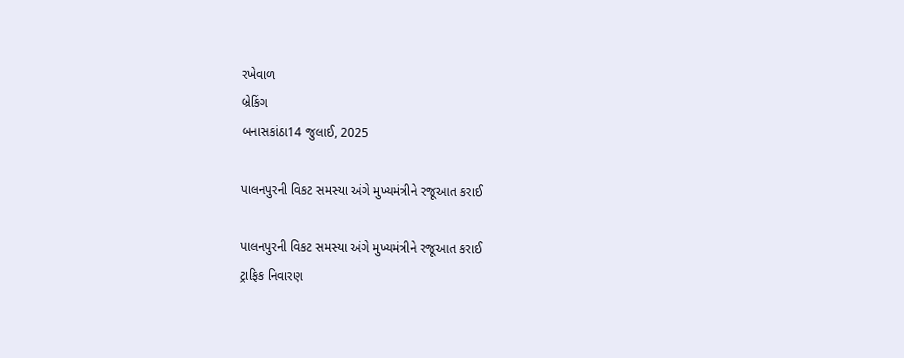રખેવાળ
બ્રેકિંગ
બનાસકાંઠા14 જુલાઈ, 2025

પાલનપુરની વિકટ સમસ્યા અંગે મુખ્યમંત્રીને રજૂઆત કરાઈ

પાલનપુરની વિકટ સમસ્યા અંગે મુખ્યમંત્રીને રજૂઆત કરાઈ
ટ્રાફિક નિવારણ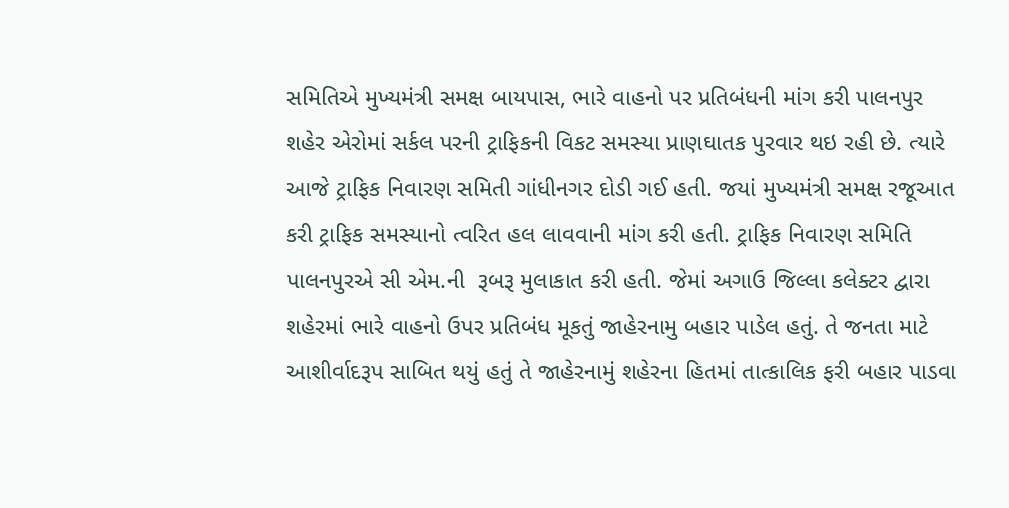સમિતિએ મુખ્યમંત્રી સમક્ષ બાયપાસ, ભારે વાહનો પર પ્રતિબંધની માંગ કરી પાલનપુર શહેર એરોમાં સર્કલ પરની ટ્રાફિકની વિકટ સમસ્યા પ્રાણઘાતક પુરવાર થઇ રહી છે. ત્યારે આજે ટ્રાફિક નિવારણ સમિતી ગાંધીનગર દોડી ગઈ હતી. જયાં મુખ્યમંત્રી સમક્ષ રજૂઆત કરી ટ્રાફિક સમસ્યાનો ત્વરિત હલ લાવવાની માંગ કરી હતી. ટ્રાફિક નિવારણ સમિતિ પાલનપુરએ સી એમ.ની  રૂબરૂ મુલાકાત કરી હતી. જેમાં અગાઉ જિલ્લા કલેક્ટર દ્વારા શહેરમાં ભારે વાહનો ઉપર પ્રતિબંધ મૂકતું જાહેરનામુ બહાર પાડેલ હતું. તે જનતા માટે આશીર્વાદરૂપ સાબિત થયું હતું તે જાહેરનામું શહેરના હિતમાં તાત્કાલિક ફરી બહાર પાડવા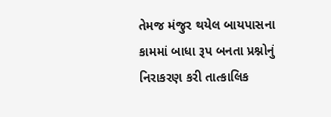તેમજ મંજુર થયેલ બાયપાસના કામમાં બાધા રૂપ બનતા પ્રશ્નોનું નિરાકરણ કરી તાત્કાલિક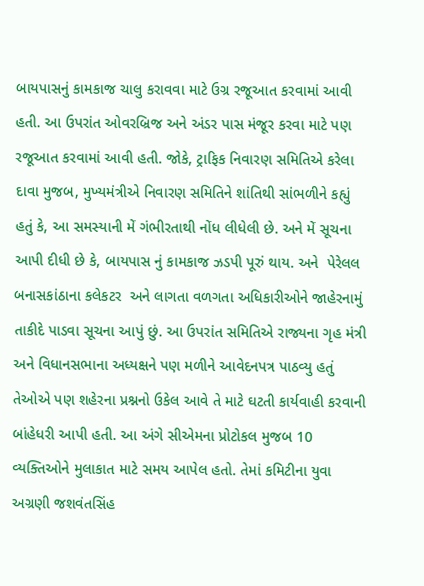બાયપાસનું કામકાજ ચાલુ કરાવવા માટે ઉગ્ર રજૂઆત કરવામાં આવી હતી. આ ઉપરાંત ઓવરબ્રિજ અને અંડર પાસ મંજૂર કરવા માટે પણ રજૂઆત કરવામાં આવી હતી. જોકે, ટ્રાફિક નિવારણ સમિતિએ કરેલા દાવા મુજબ, મુખ્યમંત્રીએ નિવારણ સમિતિને શાંતિથી સાંભળીને કહ્યું હતું કે, આ સમસ્યાની મેં ગંભીરતાથી નોંધ લીધેલી છે. અને મેં સૂચના આપી દીધી છે કે, બાયપાસ નું કામકાજ ઝડપી પૂરું થાય. અને  પેરેલલ બનાસકાંઠાના કલેકટર  અને લાગતા વળગતા અધિકારીઓને જાહેરનામું તાકીદે પાડવા સૂચના આપું છું. આ ઉપરાંત સમિતિએ રાજ્યના ગૃહ મંત્રી અને વિધાનસભાના અધ્યક્ષને પણ મળીને આવેદનપત્ર પાઠવ્યુ હતું તેઓએ પણ શહેરના પ્રશ્નનો ઉકેલ આવે તે માટે ઘટતી કાર્યવાહી કરવાની બાંહેધરી આપી હતી. આ અંગે સીએમના પ્રોટોકલ મુજબ 10 વ્યક્તિઓને મુલાકાત માટે સમય આપેલ હતો. તેમાં કમિટીના યુવા અગ્રણી જશવંતસિંહ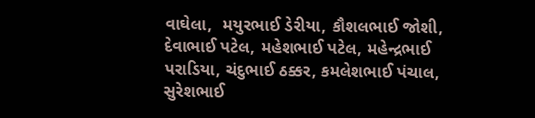વાઘેલા,  મયુરભાઈ ડેરીયા, કૌશલભાઈ જોશી, દેવાભાઈ પટેલ, મહેશભાઈ પટેલ, મહેન્દ્રભાઈ પરાડિયા, ચંદુભાઈ ઠક્કર, કમલેશભાઈ પંચાલ, સુરેશભાઈ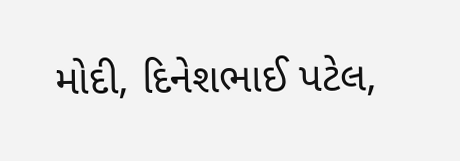મોદી, દિનેશભાઈ પટેલ,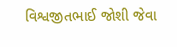વિશ્વજીતભાઈ જોશી જેવા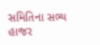સમિતિના સભ્ય હાજર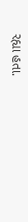રહ્યા હતા.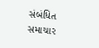સંબંધિત સમાચાર